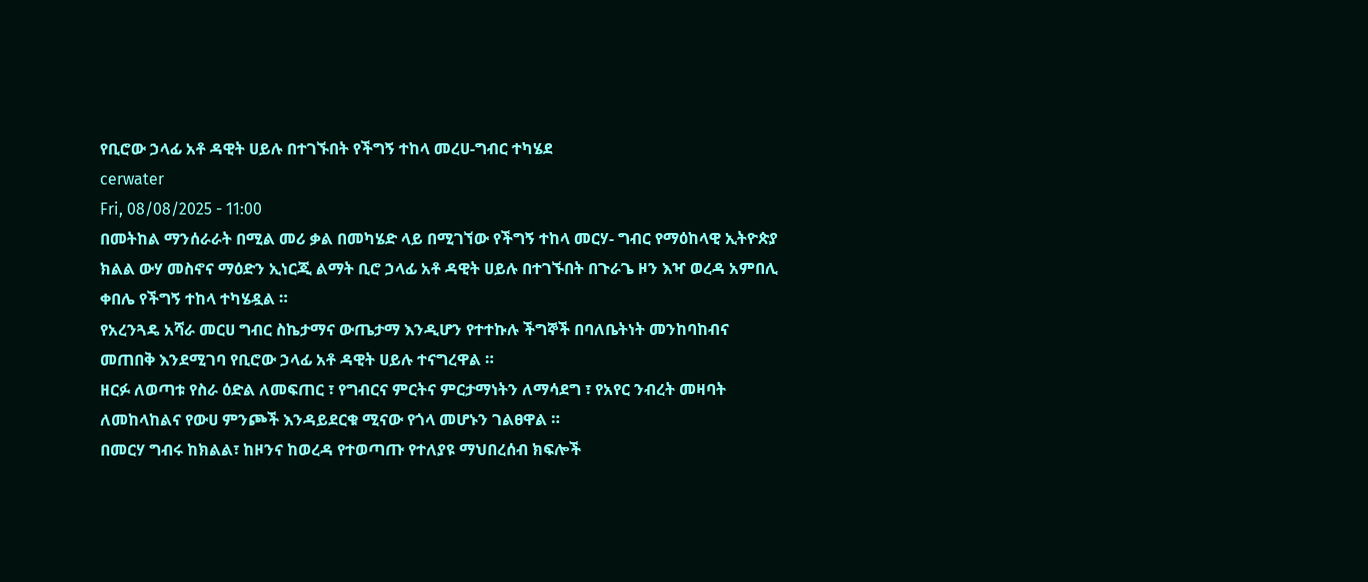የቢሮው ኃላፊ አቶ ዳዊት ሀይሉ በተገኙበት የችግኝ ተከላ መረሀ-ግብር ተካሄደ
cerwater
Fri, 08/08/2025 - 11:00
በመትከል ማንሰራራት በሚል መሪ ቃል በመካሄድ ላይ በሚገኘው የችግኝ ተከላ መርሃ- ግብር የማዕከላዊ ኢትዮጵያ ክልል ውሃ መስኖና ማዕድን ኢነርጂ ልማት ቢሮ ኃላፊ አቶ ዳዊት ሀይሉ በተገኙበት በጉራጌ ዞን እዣ ወረዳ አምበሊ ቀበሌ የችግኝ ተከላ ተካሄዷል ።
የአረንጓዴ አሻራ መርሀ ግብር ስኬታማና ውጤታማ እንዲሆን የተተኩሉ ችግኞች በባለቤትነት መንከባከብና መጠበቅ እንደሚገባ የቢሮው ኃላፊ አቶ ዳዊት ሀይሉ ተናግረዋል ።
ዘርፉ ለወጣቱ የስራ ዕድል ለመፍጠር ፣ የግብርና ምርትና ምርታማነትን ለማሳደግ ፣ የአየር ንብረት መዛባት ለመከላከልና የውሀ ምንጮች እንዳይደርቁ ሚናው የጎላ መሆኑን ገልፀዋል ።
በመርሃ ግብሩ ከክልል፣ ከዞንና ከወረዳ የተወጣጡ የተለያዩ ማህበረሰብ ክፍሎች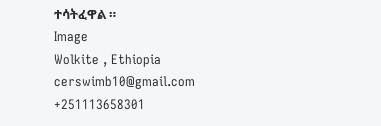ተሳትፈዋል ።
Image
Wolkite , Ethiopia
cerswimb10@gmail.com
+251113658301